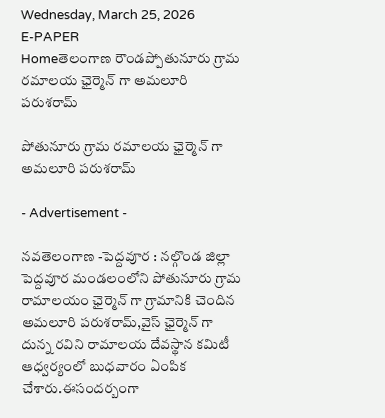Wednesday, March 25, 2026
E-PAPER
Homeతెలంగాణ రౌండప్పోతునూరు గ్రామ రమాలయ ఛైర్మెన్ గా అమలూరి పరుశరామ్

పోతునూరు గ్రామ రమాలయ ఛైర్మెన్ గా అమలూరి పరుశరామ్

- Advertisement -

నవతెలంగాణ -పెద్దవూర : నల్గొండ జిల్లా పెద్దవూర మండలంలోని పోతునూరు గ్రామ రామాలయం ఛైర్మెన్ గా గ్రామానికి చెందిన అమలూరి పరుశరామ్,వైస్ ఛైర్మెన్ గా దున్న రవిని రామాలయ దేవస్థాన కమిటీ ఆధ్వర్యంలో బుధవారం ఏంపిక చేశారు.ఈసందర్బంగా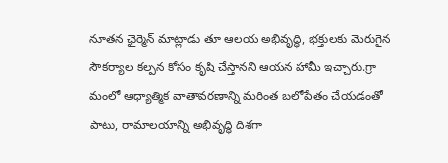నూతన ఛైర్మెన్ మాట్లాడు తూ ఆలయ అభివృద్ధి, భక్తులకు మెరుగైన సౌకర్యాల కల్పన కోసం కృషి చేస్తానని ఆయన హామీ ఇచ్చారు.గ్రా మంలో ఆధ్యాత్మిక వాతావరణాన్ని మరింత బలోపేతం చేయడంతో పాటు, రామాలయాన్ని అభివృద్ధి దిశగా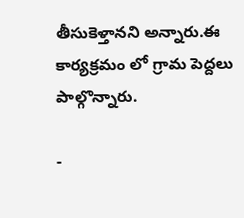తీసుకెళ్తానని అన్నారు.ఈ కార్యక్రమం లో గ్రామ పెద్దలు పాల్గొన్నారు.

-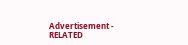Advertisement -
RELATED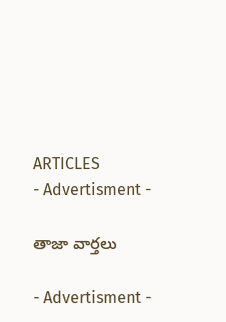ARTICLES
- Advertisment -

తాజా వార్తలు

- Advertisment -